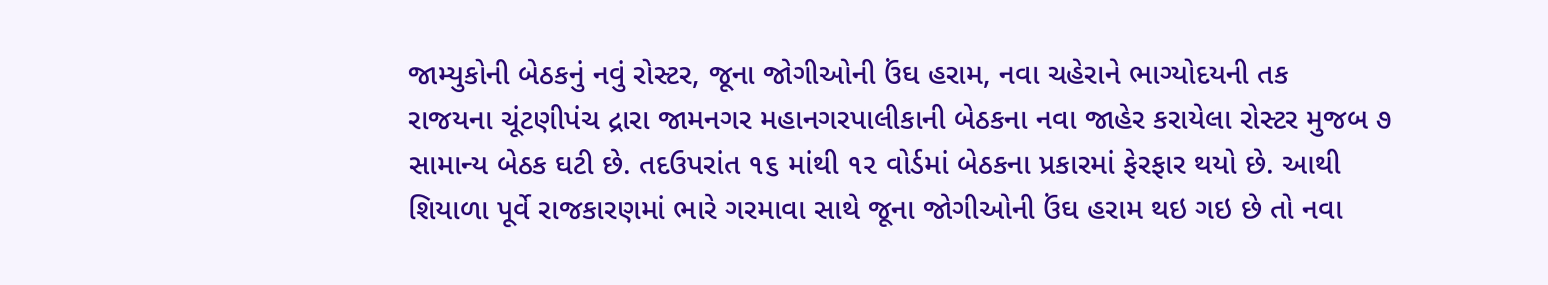જામ્યુકોની બેઠકનું નવું રોસ્ટર, જૂના જોગીઓની ઉંઘ હરામ, નવા ચહેરાને ભાગ્યોદયની તક
રાજયના ચૂંટણીપંચ દ્રારા જામનગર મહાનગરપાલીકાની બેઠકના નવા જાહેર કરાયેલા રોસ્ટર મુજબ ૭ સામાન્ય બેઠક ઘટી છે. તદઉપરાંત ૧૬ માંથી ૧૨ વોર્ડમાં બેઠકના પ્રકારમાં ફેરફાર થયો છે. આથી શિયાળા પૂર્વે રાજકારણમાં ભારે ગરમાવા સાથે જૂના જોગીઓની ઉંઘ હરામ થઇ ગઇ છે તો નવા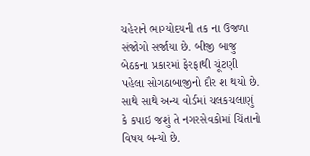ચહેરાને ભાગ્યોદયની તક ના ઉજળા સંજોગો સર્જાયા છે. બીજી બાજુ બેઠકના પ્રકારમાં ફેરફાથી ચૂંટણી પહેલા સોગઠાબાજીનો દૌર શ થયો છે. સાથે સાથે અન્ય વોર્ડમાં ચલકચલાણું કે કપાઇ જશું તે નગરસેવકોમાં ચિંતાનો વિષય બન્યો છે.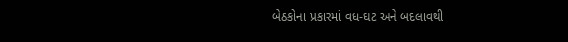બેઠકોના પ્રકારમાં વધ-ઘટ અને બદલાવથી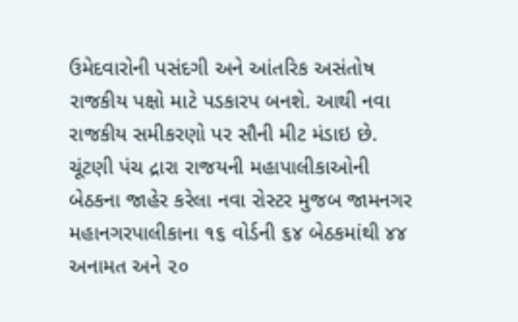ઉમેદવારોની પસંદગી અને આંતરિક અસંતોષ રાજકીય પક્ષો માટે પડકારપ બનશે. આથી નવા રાજકીય સમીકરણો પર સૌની મીટ મંડાઇ છે.
ચૂંટણી પંચ દ્રારા રાજયની મહાપાલીકાઓની બેઠકના જાહેર કરેલા નવા રોસ્ટર મુજબ જામનગર મહાનગરપાલીકાના ૧૬ વોર્ડની ૬૪ બેઠકમાંથી ૪૪ અનામત અને ૨૦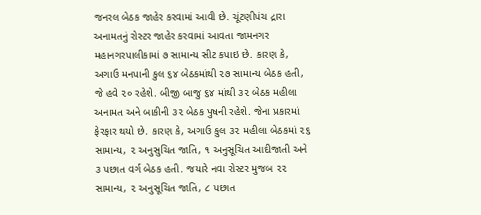જનરલ બેઠક જાહેર કરવામાં આવી છે. ચૂંટણીપંચ દ્રારા અનામતનું રોસ્ટર જાહેર કરવામાં આવતા જામનગર મહાનગરપાલીકામાં ૭ સામાન્ય સીટ કપાઇ છે. કારણ કે, અગાઉ મનપાની કુલ ૬૪ બેઠકમાંથી ૨૭ સામાન્ય બેઠક હતી, જે હવે ૨૦ રહેશે. બીજી બાજુ ૬૪ માંથી ૩૨ બેઠક મહીલા અનામત અને બાકીની ૩૨ બેઠક પુષની રહેશે. જેના પ્રકારમાં ફેરફાર થયો છે. કારણ કે, અગાઉ કુલ ૩૨ મહીલા બેઠકમાં ૨૬ સામાન્ય, ૨ અનુસુચિત જાતિ, ૧ અનુસૂચિત આદીજાતી અને ૩ પછાત વર્ગ બેઠક હતી. જયારે નવા રોસ્ટર મુજબ ૨૨ સામાન્ય, ૨ અનુસૂચિત જાતિ, ૮ પછાત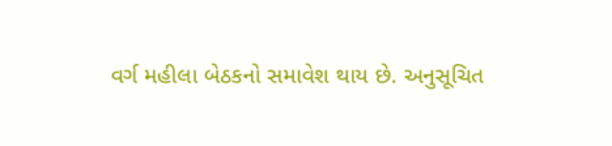વર્ગ મહીલા બેઠકનો સમાવેશ થાય છે. અનુસૂચિત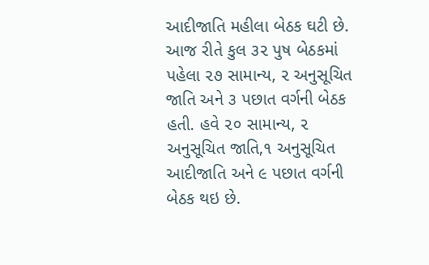આદીજાતિ મહીલા બેઠક ઘટી છે. આજ રીતે કુલ ૩૨ પુષ બેઠકમાં પહેલા ૨૭ સામાન્ય, ૨ અનુસૂચિત જાતિ અને ૩ પછાત વર્ગની બેઠક હતી. હવે ૨૦ સામાન્ય, ૨ અનુસૂચિત જાતિ,૧ અનુસૂચિત આદીજાતિ અને ૯ પછાત વર્ગની બેઠક થઇ છે.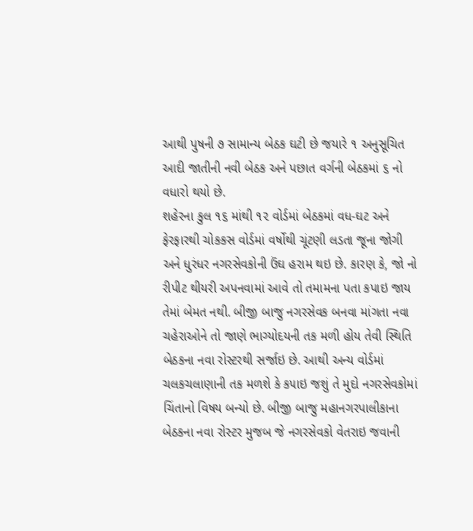આથી પુષની ૭ સામાન્ય બેઠક ઘટી છે જયારે ૧ અનુસૂચિત આદી જાતીની નવી બેઠક અને પછાત વર્ગની બેઠકમાં ૬ નો વધારો થયો છે.
શહેરના કુલ ૧૬ માંથી ૧૨ વોર્ડમાં બેઠકમાં વધ-ઘટ અને ફેરફારથી ચોકકસ વોર્ડમાં વર્ષોથી ચૂંટણી લડતા જૂના જોગી અને ધુરંધર નગરસેવકોની ઉંઘ હરામ થઇ છે. કારણ કે, જો નો રીપીટ થીયરી અપનવામાં આવે તો તમામના પતા કપાઇ જાય તેમાં બેમત નથી. બીજી બાજુ નગરસેવક બનવા માંગતા નવા ચહેરાઓને તો જાણે ભાગ્યોદયની તક મળી હોય તેવી સ્થિતિ બેઠકના નવા રોસ્ટરથી સર્જાઇ છે. આથી અન્ય વોર્ડમાં ચલકચલાણાની તક મળશે કે ક૫ાઇ જશું તે મુદો નગરસેવકોમાં ચિંતાનો વિષય બન્યો છે. બીજી બાજુ મહાનગરપાલીકાના બેઠકના નવા રોસ્ટર મુજબ જે નગરસેવકો વેતરાઇ જવાની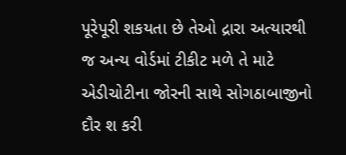પૂરેપૂરી શકયતા છે તેઓ દ્રારા અત્યારથી જ અન્ય વોર્ડમાં ટીકીટ મળે તે માટે એડીચોટીના જોરની સાથે સોગઠાબાજીનો દૌર શ કરી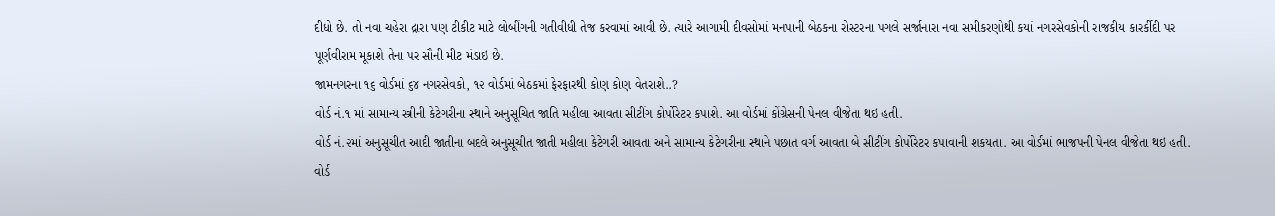દીધો છે. તો નવા ચહેરા દ્રારા પણ ટીકીટ માટે લોબીંગની ગતીવીધી તેજ કરવામાં આવી છે. ત્યારે આગામી દીવસોમાં મનપાની બેઠકના રોસ્ટરના પગલે સર્જાનારા નવા સમીકરણોથી કયાં નગરસેવકોની રાજકીય કારર્કીદી પર પૂર્ણવીરામ મૂકાશે તેના પર સૌની મીટ મંડાઇ છે.
જામનગરના ૧૬ વોર્ડમાં ૬૪ નગરસેવકો, ૧૨ વોર્ડમાં બેઠકમાં ફેરફારથી કોણ કોણ વેતરાશે..?
વોર્ડ નં.૧ માં સામાન્ય સ્ત્રીની કેટેગરીના સ્થાને અનુસૂચિત જાતિ મહીલા આવતા સીટીંગ કોર્પોરેટર કપાશે. આ વોર્ડમાં કોંગ્રેસની પેનલ વીજેતા થઇ હતી.
વોર્ડ નં.૨માં અનુસૂચીત આદી જાતીના બદલે અનુસૂચીત જાતી મહીલા કેટેગરી આવતા અને સામાન્ય કેટેગરીના સ્થાને પછાત વર્ગ આવતા બે સીટીંગ કોર્પોરેટર કપાવાની શકયતા. આ વોર્ડમાં ભાજપની પેનલ વીજેતા થઇ હતી.
વોર્ડ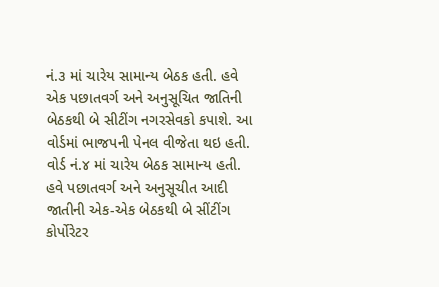નં.૩ માં ચારેય સામાન્ય બેઠક હતી. હવે એક પછાતવર્ગ અને અનુસૂચિત જાતિની બેઠકથી બે સીટીંગ નગરસેવકો કપાશે. આ વોર્ડમાં ભાજપની પેનલ વીજેતા થઇ હતી.
વોર્ડ નં.૪ માં ચારેય બેઠક સામાન્ય હતી. હવે પછાતવર્ગ અને અનુસૂચીત આદી જાતીની એક-એક બેઠકથી બે સીંટીંગ કોર્પોરેટર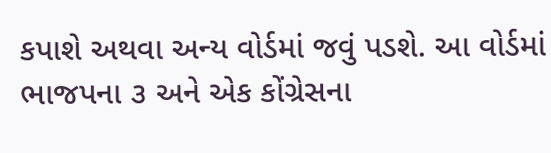કપાશે અથવા અન્ય વોર્ડમાં જવું પડશે. આ વોર્ડમાં ભાજપના ૩ અને એક કોંગ્રેસના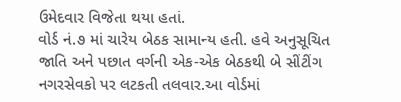ઉમેદવાર વિજેતા થયા હતાં.
વોર્ડ નં.૭ માં ચારેય બેઠક સામાન્ય હતી. હવે અનુસૂચિત જાતિ અને પછાત વર્ગની એક-એક બેઠકથી બે સીંટીંગ નગરસેવકો પર લટકતી તલવાર.આ વોર્ડમાં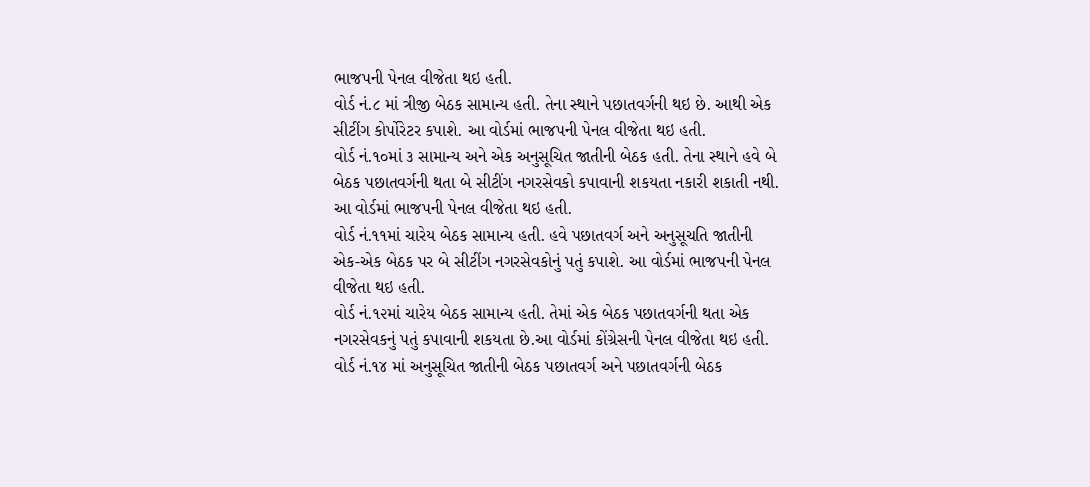ભાજપની પેનલ વીજેતા થઇ હતી.
વોર્ડ નં.૮ માં ત્રીજી બેઠક સામાન્ય હતી. તેના સ્થાને પછાતવર્ગની થઇ છે. આથી એક સીટીંગ કોર્પોરેટર કપાશે. આ વોર્ડમાં ભાજપની પેનલ વીજેતા થઇ હતી.
વોર્ડ નં.૧૦માં ૩ સામાન્ય અને એક અનુસૂચિત જાતીની બેઠક હતી. તેના સ્થાને હવે બે બેઠક પછાતવર્ગની થતા બે સીટીંગ નગરસેવકો કપાવાની શકયતા નકારી શકાતી નથી. આ વોર્ડમાં ભાજપની પેનલ વીજેતા થઇ હતી.
વોર્ડ નં.૧૧માં ચારેય બેઠક સામાન્ય હતી. હવે પછાતવર્ગ અને અનુસૂચતિ જાતીની એક-એક બેઠક પર બે સીટીંગ નગરસેવકોનું પતું કપાશે. આ વોર્ડમાં ભાજપની પેનલ વીજેતા થઇ હતી.
વોર્ડ નં.૧૨માં ચારેય બેઠક સામાન્ય હતી. તેમાં એક બેઠક પછાતવર્ગની થતા એક નગરસેવકનું પતું કપાવાની શકયતા છે.આ વોર્ડમાં કોંગ્રેસની પેનલ વીજેતા થઇ હતી.
વોર્ડ નં.૧૪ માં અનુસૂચિત જાતીની બેઠક પછાતવર્ગ અને પછાતવર્ગની બેઠક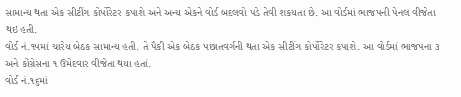સામાન્ય થતા એક સીટીંગ કોર્પોરેટર કપાશે અને અન્ય એકને વોર્ડ બદલવો પડે તેવી શકયતા છે. આ વોર્ડમાં ભાજપની પેનલ વીજેતા થઇ હતી.
વોર્ડ નં.૧૫માં ચારેય બેઠક સામાન્ય હતી. તે પૈકી એક બેઠક પછાતવર્ગની થતા એક સીટીંગ કોર્પોરેટર કપાશે. આ વોર્ડમાં ભાજપના ૩ અને કોંગ્રેસના ૧ ઉમેદવાર વીજેતા થયા હતાં.
વોર્ડ નં.૧૬માં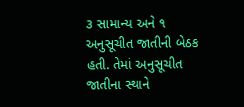૩ સામાન્ય અને ૧ અનુસૂચીત જાતીની બેઠક હતી. તેમાં અનુસૂચીત જાતીના સ્થાને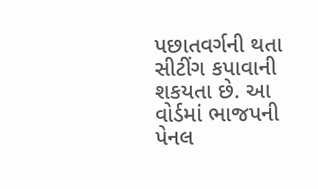પછાતવર્ગની થતા સીટીંગ કપાવાની શકયતા છે. આ વોર્ડમાં ભાજપની પેનલ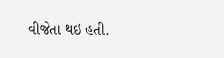વીજેતા થઇ હતી.